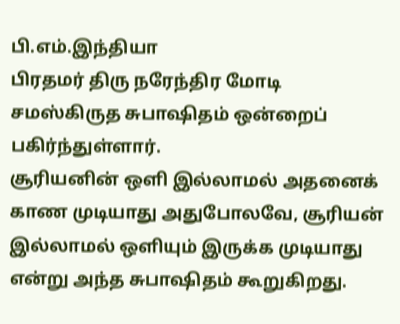பி.எம்.இந்தியா
பிரதமர் திரு நரேந்திர மோடி சமஸ்கிருத சுபாஷிதம் ஒன்றைப் பகிர்ந்துள்ளார்.
சூரியனின் ஒளி இல்லாமல் அதனைக் காண முடியாது அதுபோலவே, சூரியன் இல்லாமல் ஒளியும் இருக்க முடியாது என்று அந்த சுபாஷிதம் கூறுகிறது.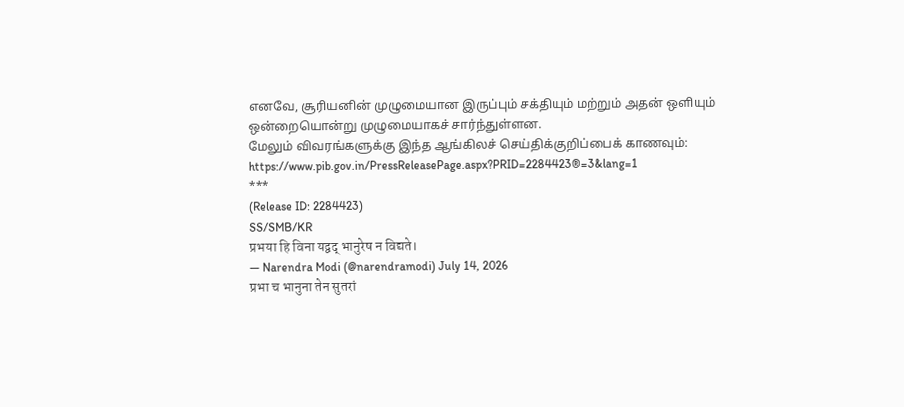எனவே, சூரியனின் முழுமையான இருப்பும் சக்தியும் மற்றும் அதன் ஒளியும் ஒன்றையொன்று முழுமையாகச் சார்ந்துள்ளன.
மேலும் விவரங்களுக்கு இந்த ஆங்கிலச் செய்திக்குறிப்பைக் காணவும்: https://www.pib.gov.in/PressReleasePage.aspx?PRID=2284423®=3&lang=1
***
(Release ID: 2284423)
SS/SMB/KR
प्रभया हि विना यद्वद् भानुरेष न विद्यते।
— Narendra Modi (@narendramodi) July 14, 2026
प्रभा च भानुना तेन सुतरां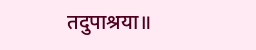तदुपाश्रया॥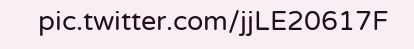pic.twitter.com/jjLE20617F